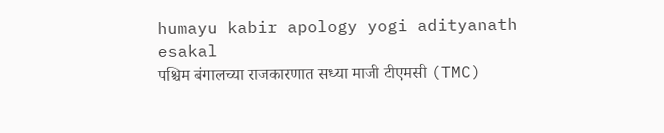humayu kabir apology yogi adityanath
esakal
पश्चिम बंगालच्या राजकारणात सध्या माजी टीएमसी (TMC)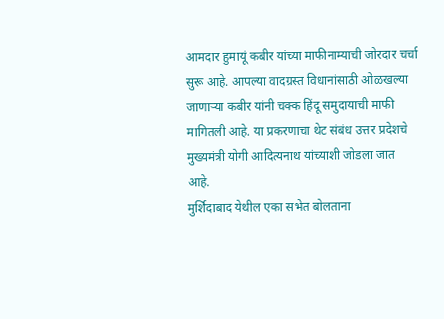आमदार हुमायूं कबीर यांच्या माफीनाम्याची जोरदार चर्चा सुरू आहे. आपल्या वादग्रस्त विधानांसाठी ओळखल्या जाणाऱ्या कबीर यांनी चक्क हिंदू समुदायाची माफी मागितली आहे. या प्रकरणाचा थेट संबंध उत्तर प्रदेशचे मुख्यमंत्री योगी आदित्यनाथ यांच्याशी जोडला जात आहे.
मुर्शिदाबाद येथील एका सभेत बोलताना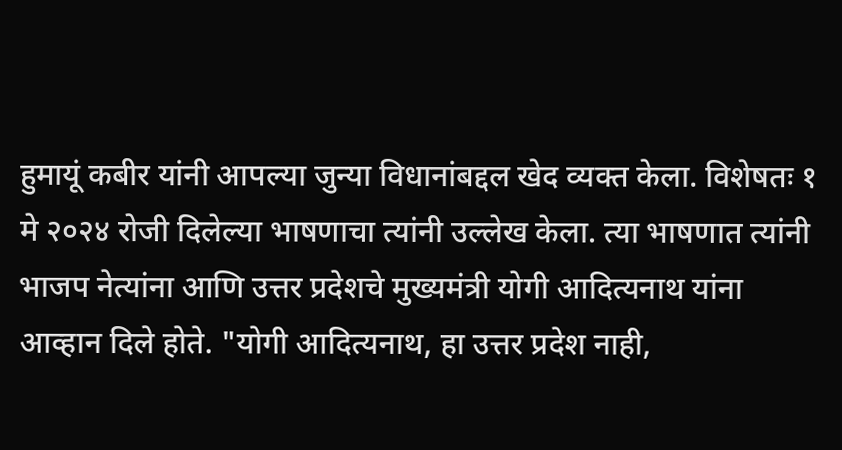हुमायूं कबीर यांनी आपल्या जुन्या विधानांबद्दल खेद व्यक्त केला. विशेषतः १ मे २०२४ रोजी दिलेल्या भाषणाचा त्यांनी उल्लेख केला. त्या भाषणात त्यांनी भाजप नेत्यांना आणि उत्तर प्रदेशचे मुख्यमंत्री योगी आदित्यनाथ यांना आव्हान दिले होते. "योगी आदित्यनाथ, हा उत्तर प्रदेश नाही,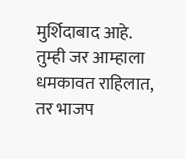मुर्शिदाबाद आहे. तुम्ही जर आम्हाला धमकावत राहिलात, तर भाजप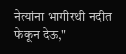नेत्यांना भागीरथी नदीत फेकून देऊ,"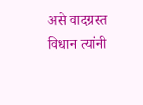असे वादग्रस्त विधान त्यांनी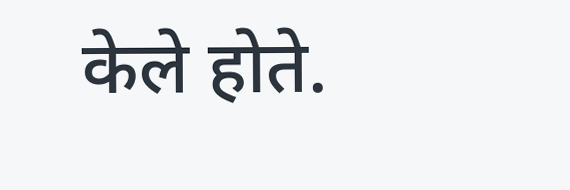केले होते.